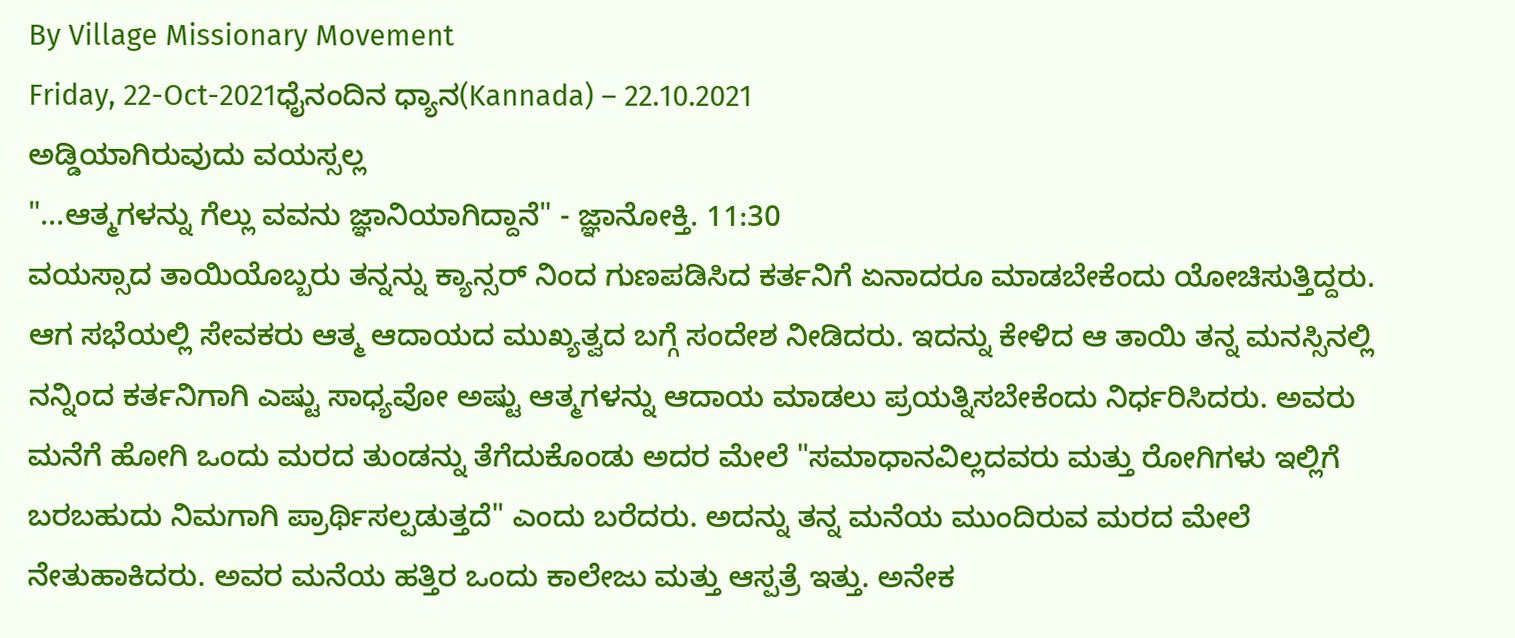By Village Missionary Movement
Friday, 22-Oct-2021ಧೈನಂದಿನ ಧ್ಯಾನ(Kannada) – 22.10.2021
ಅಡ್ಡಿಯಾಗಿರುವುದು ವಯಸ್ಸಲ್ಲ
"...ಆತ್ಮಗಳನ್ನು ಗೆಲ್ಲು ವವನು ಜ್ಞಾನಿಯಾಗಿದ್ದಾನೆ" - ಜ್ಞಾನೋಕ್ತಿ. 11:30
ವಯಸ್ಸಾದ ತಾಯಿಯೊಬ್ಬರು ತನ್ನನ್ನು ಕ್ಯಾನ್ಸರ್ ನಿಂದ ಗುಣಪಡಿಸಿದ ಕರ್ತನಿಗೆ ಏನಾದರೂ ಮಾಡಬೇಕೆಂದು ಯೋಚಿಸುತ್ತಿದ್ದರು. ಆಗ ಸಭೆಯಲ್ಲಿ ಸೇವಕರು ಆತ್ಮ ಆದಾಯದ ಮುಖ್ಯತ್ವದ ಬಗ್ಗೆ ಸಂದೇಶ ನೀಡಿದರು. ಇದನ್ನು ಕೇಳಿದ ಆ ತಾಯಿ ತನ್ನ ಮನಸ್ಸಿನಲ್ಲಿ ನನ್ನಿಂದ ಕರ್ತನಿಗಾಗಿ ಎಷ್ಟು ಸಾಧ್ಯವೋ ಅಷ್ಟು ಆತ್ಮಗಳನ್ನು ಆದಾಯ ಮಾಡಲು ಪ್ರಯತ್ನಿಸಬೇಕೆಂದು ನಿರ್ಧರಿಸಿದರು. ಅವರು ಮನೆಗೆ ಹೋಗಿ ಒಂದು ಮರದ ತುಂಡನ್ನು ತೆಗೆದುಕೊಂಡು ಅದರ ಮೇಲೆ "ಸಮಾಧಾನವಿಲ್ಲದವರು ಮತ್ತು ರೋಗಿಗಳು ಇಲ್ಲಿಗೆ ಬರಬಹುದು ನಿಮಗಾಗಿ ಪ್ರಾರ್ಥಿಸಲ್ಪಡುತ್ತದೆ" ಎಂದು ಬರೆದರು. ಅದನ್ನು ತನ್ನ ಮನೆಯ ಮುಂದಿರುವ ಮರದ ಮೇಲೆ ನೇತುಹಾಕಿದರು. ಅವರ ಮನೆಯ ಹತ್ತಿರ ಒಂದು ಕಾಲೇಜು ಮತ್ತು ಆಸ್ಪತ್ರೆ ಇತ್ತು. ಅನೇಕ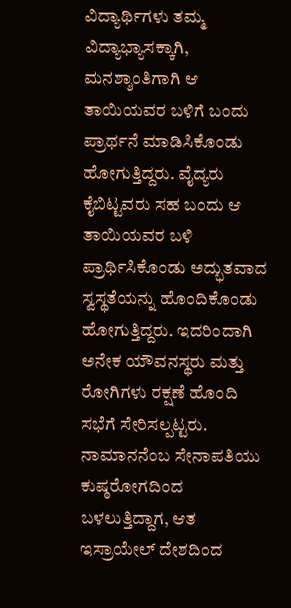ವಿದ್ಯಾರ್ಥಿಗಳು ತಮ್ಮ ವಿದ್ಯಾಭ್ಯಾಸಕ್ಕಾಗಿ, ಮನಶ್ಶಾಂತಿಗಾಗಿ ಆ ತಾಯಿಯವರ ಬಳಿಗೆ ಬಂದು ಪ್ರಾರ್ಥನೆ ಮಾಡಿಸಿಕೊಂಡು ಹೋಗುತ್ತಿದ್ದರು. ವೈದ್ಯರು ಕೈಬಿಟ್ಟವರು ಸಹ ಬಂದು ಆ ತಾಯಿಯವರ ಬಳಿ ಪ್ರಾರ್ಥಿಸಿಕೊಂಡು ಅದ್ಭುತವಾದ ಸ್ವಸ್ಥತೆಯನ್ನು ಹೊಂದಿಕೊಂಡು ಹೋಗುತ್ತಿದ್ದರು. ಇದರಿಂದಾಗಿ ಅನೇಕ ಯೌವನಸ್ಥರು ಮತ್ತು ರೋಗಿಗಳು ರಕ್ಷಣೆ ಹೊಂದಿ ಸಭೆಗೆ ಸೇರಿಸಲ್ಪಟ್ಟರು.
ನಾಮಾನನೆಂಬ ಸೇನಾಪತಿಯು ಕುಷ್ಠರೋಗದಿಂದ ಬಳಲುತ್ತಿದ್ದಾಗ, ಆತ ಇಸ್ರಾಯೇಲ್ ದೇಶದಿಂದ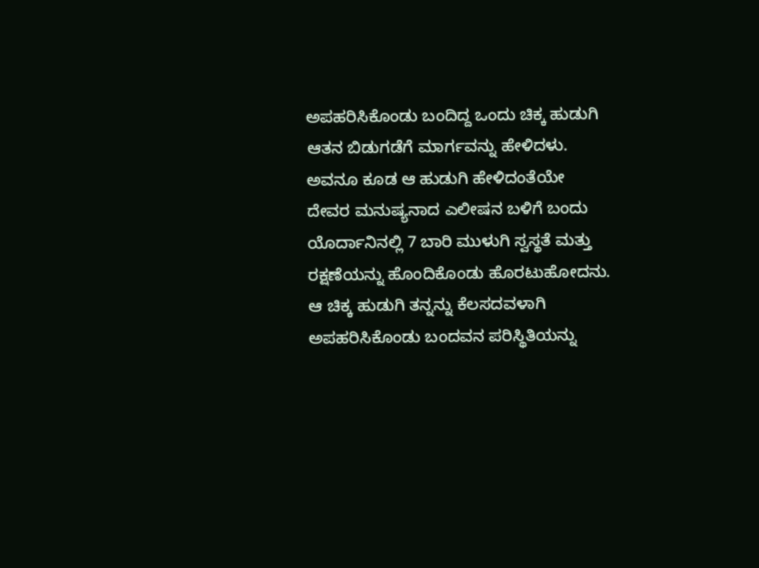ಅಪಹರಿಸಿಕೊಂಡು ಬಂದಿದ್ದ ಒಂದು ಚಿಕ್ಕ ಹುಡುಗಿ ಆತನ ಬಿಡುಗಡೆಗೆ ಮಾರ್ಗವನ್ನು ಹೇಳಿದಳು. ಅವನೂ ಕೂಡ ಆ ಹುಡುಗಿ ಹೇಳಿದಂತೆಯೇ ದೇವರ ಮನುಷ್ಯನಾದ ಎಲೀಷನ ಬಳಿಗೆ ಬಂದು ಯೊರ್ದಾನಿನಲ್ಲಿ 7 ಬಾರಿ ಮುಳುಗಿ ಸ್ವಸ್ಥತೆ ಮತ್ತು ರಕ್ಷಣೆಯನ್ನು ಹೊಂದಿಕೊಂಡು ಹೊರಟುಹೋದನು. ಆ ಚಿಕ್ಕ ಹುಡುಗಿ ತನ್ನನ್ನು ಕೆಲಸದವಳಾಗಿ ಅಪಹರಿಸಿಕೊಂಡು ಬಂದವನ ಪರಿಸ್ಥಿತಿಯನ್ನು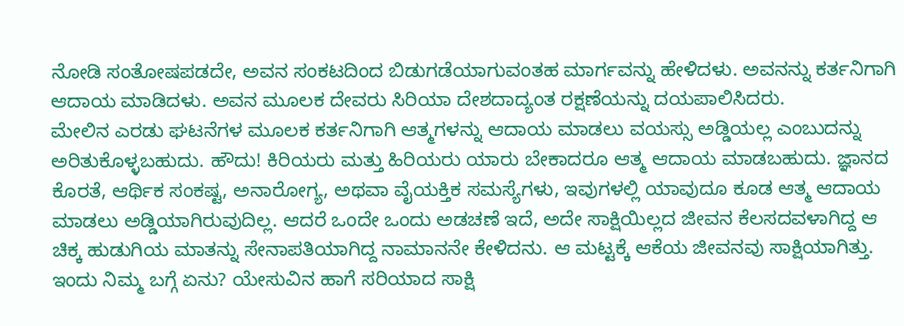ನೋಡಿ ಸಂತೋಷಪಡದೇ, ಅವನ ಸಂಕಟದಿಂದ ಬಿಡುಗಡೆಯಾಗುವಂತಹ ಮಾರ್ಗವನ್ನು ಹೇಳಿದಳು. ಅವನನ್ನು ಕರ್ತನಿಗಾಗಿ ಆದಾಯ ಮಾಡಿದಳು. ಅವನ ಮೂಲಕ ದೇವರು ಸಿರಿಯಾ ದೇಶದಾದ್ಯಂತ ರಕ್ಷಣೆಯನ್ನು ದಯಪಾಲಿಸಿದರು.
ಮೇಲಿನ ಎರಡು ಘಟನೆಗಳ ಮೂಲಕ ಕರ್ತನಿಗಾಗಿ ಆತ್ಮಗಳನ್ನು ಆದಾಯ ಮಾಡಲು ವಯಸ್ಸು ಅಡ್ಡಿಯಲ್ಲ ಎಂಬುದನ್ನು ಅರಿತುಕೊಳ್ಳಬಹುದು. ಹೌದು! ಕಿರಿಯರು ಮತ್ತು ಹಿರಿಯರು ಯಾರು ಬೇಕಾದರೂ ಆತ್ಮ ಆದಾಯ ಮಾಡಬಹುದು. ಜ್ಞಾನದ ಕೊರತೆ, ಆರ್ಥಿಕ ಸಂಕಷ್ಟ, ಅನಾರೋಗ್ಯ, ಅಥವಾ ವೈಯಕ್ತಿಕ ಸಮಸ್ಯೆಗಳು, ಇವುಗಳಲ್ಲಿ ಯಾವುದೂ ಕೂಡ ಆತ್ಮ ಆದಾಯ ಮಾಡಲು ಅಡ್ಡಿಯಾಗಿರುವುದಿಲ್ಲ. ಆದರೆ ಒಂದೇ ಒಂದು ಅಡಚಣೆ ಇದೆ, ಅದೇ ಸಾಕ್ಷಿಯಿಲ್ಲದ ಜೀವನ ಕೆಲಸದವಳಾಗಿದ್ದ ಆ ಚಿಕ್ಕ ಹುಡುಗಿಯ ಮಾತನ್ನು ಸೇನಾಪತಿಯಾಗಿದ್ದ ನಾಮಾನನೇ ಕೇಳಿದನು. ಆ ಮಟ್ಟಕ್ಕೆ ಆಕೆಯ ಜೀವನವು ಸಾಕ್ಷಿಯಾಗಿತ್ತು. ಇಂದು ನಿಮ್ಮ ಬಗ್ಗೆ ಏನು? ಯೇಸುವಿನ ಹಾಗೆ ಸರಿಯಾದ ಸಾಕ್ಷಿ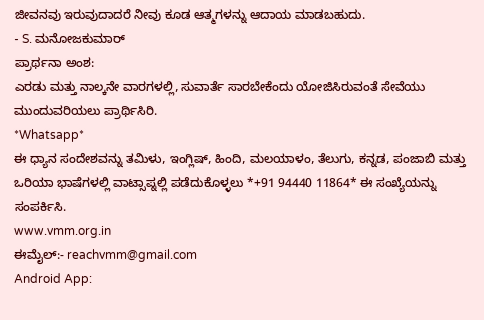ಜೀವನವು ಇರುವುದಾದರೆ ನೀವು ಕೂಡ ಆತ್ಮಗಳನ್ನು ಆದಾಯ ಮಾಡಬಹುದು.
- S. ಮನೋಜಕುಮಾರ್
ಪ್ರಾರ್ಥನಾ ಅಂಶ:
ಎರಡು ಮತ್ತು ನಾಲ್ಕನೇ ವಾರಗಳಲ್ಲಿ, ಸುವಾರ್ತೆ ಸಾರಬೇಕೆಂದು ಯೋಜಿಸಿರುವಂತೆ ಸೇವೆಯು ಮುಂದುವರಿಯಲು ಪ್ರಾರ್ಥಿಸಿರಿ.
*Whatsapp*
ಈ ಧ್ಯಾನ ಸಂದೇಶವನ್ನು ತಮಿಳು, ಇಂಗ್ಲಿಷ್, ಹಿಂದಿ, ಮಲಯಾಳಂ, ತೆಲುಗು, ಕನ್ನಡ, ಪಂಜಾಬಿ ಮತ್ತು ಒರಿಯಾ ಭಾಷೆಗಳಲ್ಲಿ ವಾಟ್ಸಾಪ್ನಲ್ಲಿ ಪಡೆದುಕೊಳ್ಳಲು *+91 94440 11864* ಈ ಸಂಖ್ಯೆಯನ್ನು ಸಂಪರ್ಕಿಸಿ.
www.vmm.org.in
ಈಮೈಲ್:- reachvmm@gmail.com
Android App: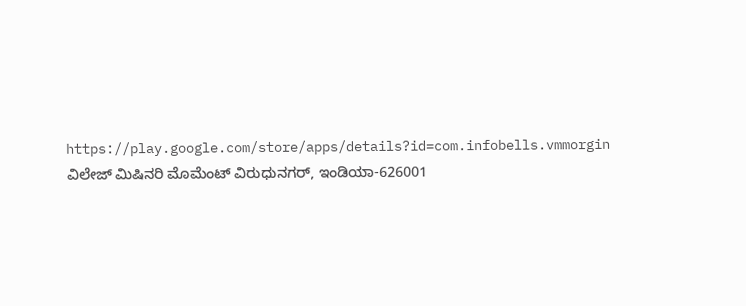https://play.google.com/store/apps/details?id=com.infobells.vmmorgin
ವಿಲೇಜ್ ಮಿಷಿನರಿ ಮೊಮೆಂಟ್ ವಿರುಧುನಗರ್, ಇಂಡಿಯಾ-626001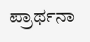ಪ್ರಾರ್ಥನಾ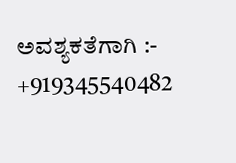ಅವಶ್ಯಕತೆಗಾಗಿ :- +919345540482